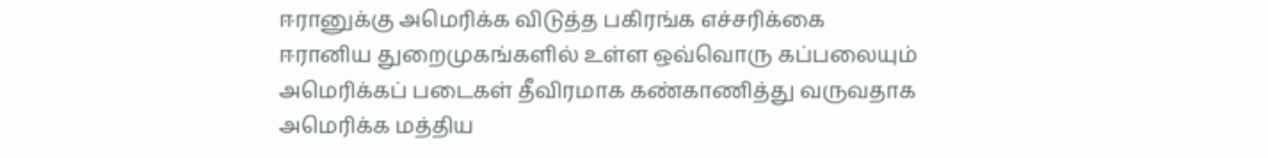ஈரானுக்கு அமெரிக்க விடுத்த பகிரங்க எச்சரிக்கை
ஈரானிய துறைமுகங்களில் உள்ள ஒவ்வொரு கப்பலையும் அமெரிக்கப் படைகள் தீவிரமாக கண்காணித்து வருவதாக அமெரிக்க மத்திய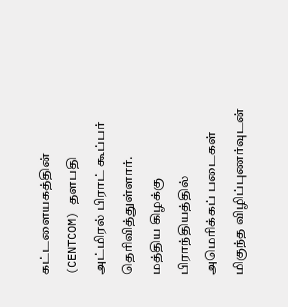கட்டளையகத்தின் (CENTCOM) தளபதி அட்மிரல் பிராட் கூப்பர் தெரிவித்துள்ளார்.
மத்திய கிழக்கு பிராந்தியத்தில் அமெரிக்கப் படைகள் மிகுந்த விழிப்புணர்வுடன்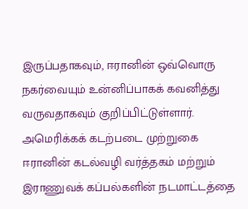இருப்பதாகவும், ஈரானின் ஒவ்வொரு நகர்வையும் உன்னிப்பாகக் கவனித்து வருவதாகவும் குறிப்பிட்டுள்ளார்.
அமெரிக்கக் கடற்படை முற்றுகை
ஈரானின் கடல்வழி வர்த்தகம் மற்றும் இராணுவக் கப்பல்களின் நடமாட்டத்தை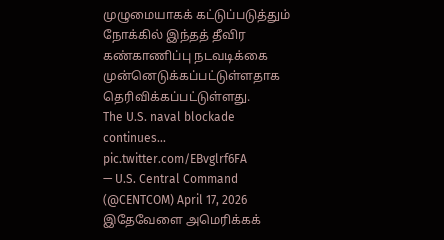முழுமையாகக் கட்டுப்படுத்தும் நோக்கில் இந்தத் தீவிர கண்காணிப்பு நடவடிக்கை முன்னெடுக்கப்பட்டுள்ளதாக தெரிவிக்கப்பட்டுள்ளது.
The U.S. naval blockade continues... pic.twitter.com/EBvglrf6FA
— U.S. Central Command (@CENTCOM) April 17, 2026
இதேவேளை அமெரிக்கக்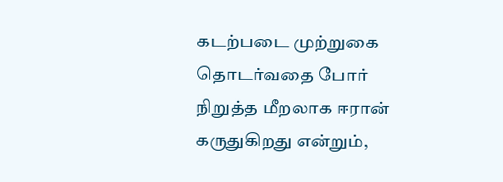கடற்படை முற்றுகை தொடர்வதை போர் நிறுத்த மீறலாக ஈரான் கருதுகிறது என்றும்,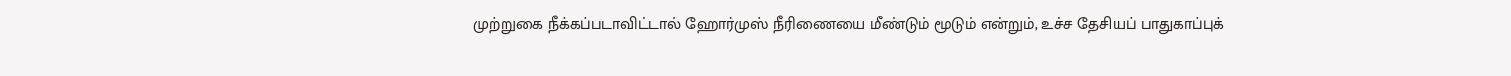முற்றுகை நீக்கப்படாவிட்டால் ஹோர்முஸ் நீரிணையை மீண்டும் மூடும் என்றும், உச்ச தேசியப் பாதுகாப்புக்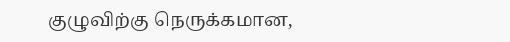குழுவிற்கு நெருக்கமான,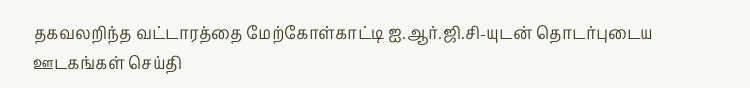தகவலறிந்த வட்டாரத்தை மேற்கோள்காட்டி ஐ.ஆர்.ஜி.சி-யுடன் தொடர்புடைய ஊடகங்கள் செய்தி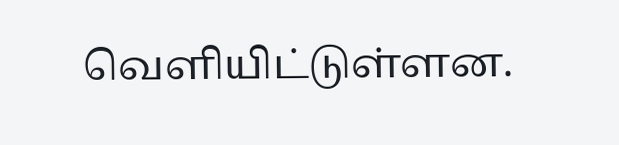வெளியிட்டுள்ளன.